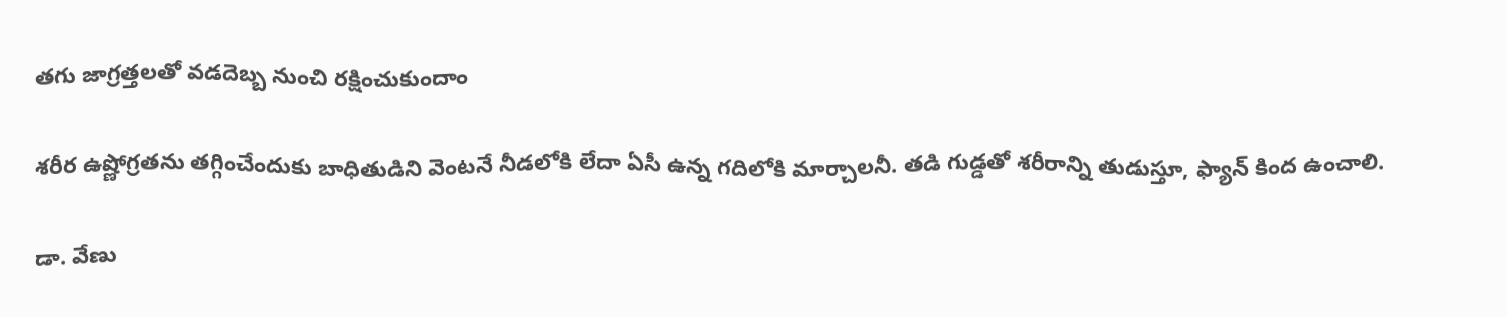తగు జాగ్రత్తలతో వడదెబ్బ నుంచి రక్షించుకుందాం

శరీర ఉష్ణోగ్రతను తగ్గించేందుకు బాధితుడిని వెంటనే నీడలోకి లేదా ఏసీ ఉన్న గదిలోకి మార్చాలనీ. తడి గుడ్డతో శరీరాన్ని తుడుస్తూ, ఫ్యాన్ కింద ఉంచాలి.

డా. వేణు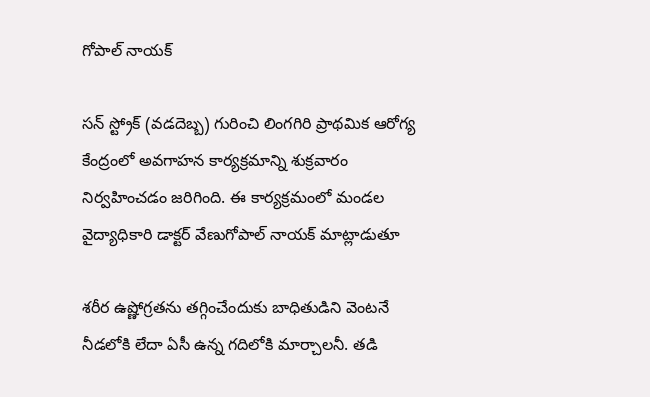గోపాల్ నాయక్

సన్ స్ట్రోక్ (వడదెబ్బ) గురించి లింగగిరి ప్రాథమిక ఆరోగ్య కేంద్రంలో అవగాహన కార్యక్రమాన్ని శుక్రవారం నిర్వహించడం జరిగింది. ఈ కార్యక్రమంలో మండల వైద్యాధికారి డాక్టర్ వేణుగోపాల్ నాయక్ మాట్లాడుతూ

శరీర ఉష్ణోగ్రతను తగ్గించేందుకు బాధితుడిని వెంటనే నీడలోకి లేదా ఏసీ ఉన్న గదిలోకి మార్చాలనీ. తడి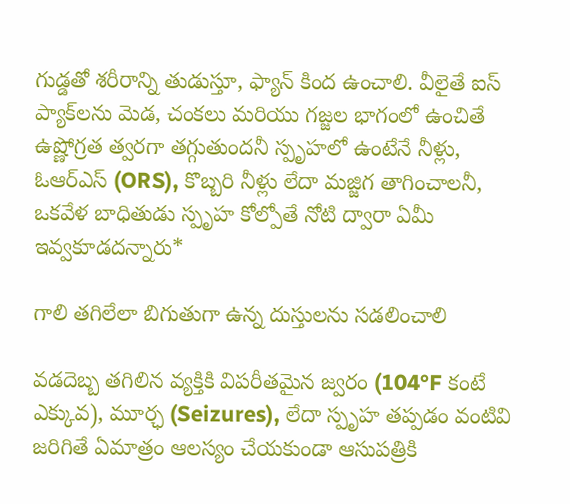గుడ్డతో శరీరాన్ని తుడుస్తూ, ఫ్యాన్ కింద ఉంచాలి. వీలైతే ఐస్ ప్యాక్‌లను మెడ, చంకలు మరియు గజ్జల భాగంలో ఉంచితే ఉష్ణోగ్రత త్వరగా తగ్గుతుందనీ స్పృహలో ఉంటేనే నీళ్లు, ఓఆర్‌ఎస్ (ORS), కొబ్బరి నీళ్లు లేదా మజ్జిగ తాగించాలనీ, ఒకవేళ బాధితుడు స్పృహ కోల్పోతే నోటి ద్వారా ఏమీ ఇవ్వకూడదన్నారు*

గాలి తగిలేలా బిగుతుగా ఉన్న దుస్తులను సడలించాలి

వడదెబ్బ తగిలిన వ్యక్తికి విపరీతమైన జ్వరం (104°F కంటే ఎక్కువ), మూర్ఛ (Seizures), లేదా స్పృహ తప్పడం వంటివి జరిగితే ఏమాత్రం ఆలస్యం చేయకుండా ఆసుపత్రికి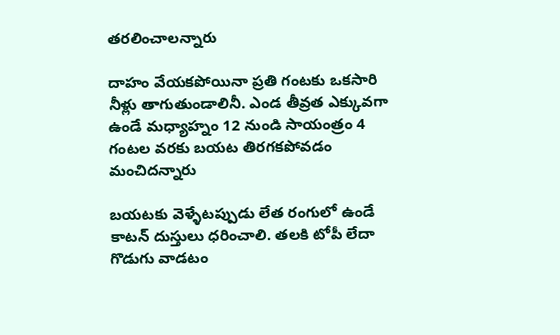తరలించాలన్నారు

దాహం వేయకపోయినా ప్రతి గంటకు ఒకసారి నీళ్లు తాగుతుండాలినీ. ఎండ తీవ్రత ఎక్కువగా ఉండే మధ్యాహ్నం 12 నుండి సాయంత్రం 4 గంటల వరకు బయట తిరగకపోవడం మంచిదన్నారు

బయటకు వెళ్ళేటప్పుడు లేత రంగులో ఉండే కాటన్ దుస్తులు ధరించాలి. తలకి టోపీ లేదా గొడుగు వాడటం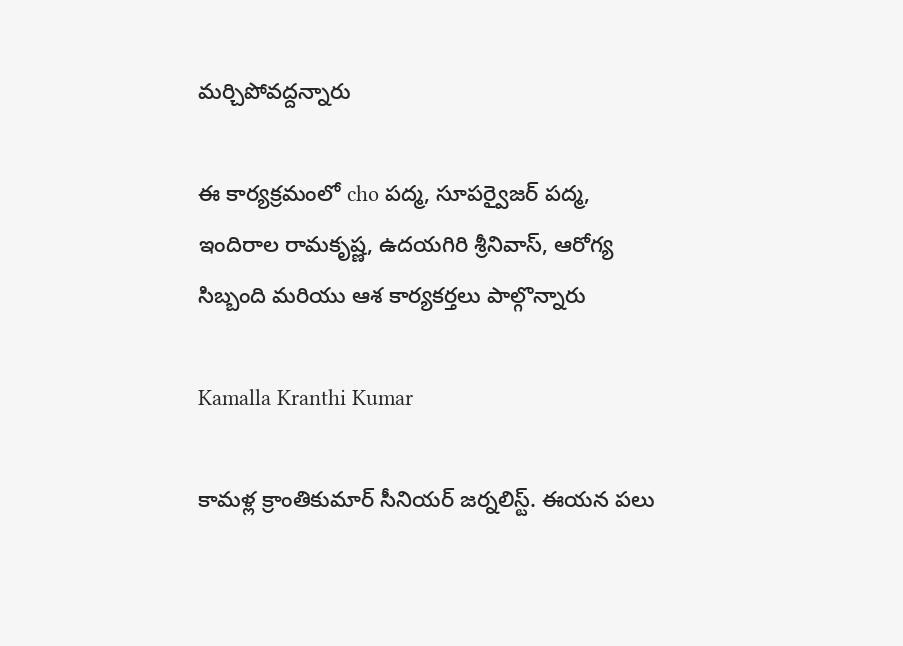మర్చిపోవద్దన్నారు

ఈ కార్యక్రమంలో cho పద్మ, సూపర్వైజర్ పద్మ, ఇందిరాల రామకృష్ణ, ఉదయగిరి శ్రీనివాస్, ఆరోగ్య సిబ్బంది మరియు ఆశ కార్యకర్తలు పాల్గొన్నారు

Kamalla Kranthi Kumar

కామళ్ల క్రాంతికుమార్ సీనియర్ జర్నలిస్ట్. ఈయన పలు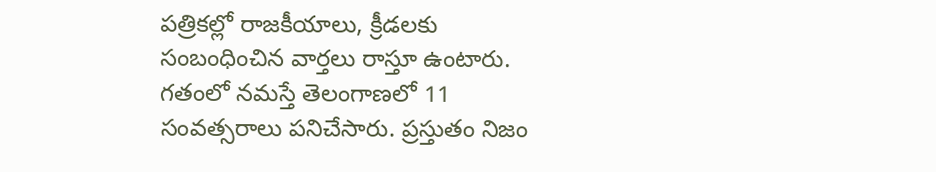పత్రికల్లో రాజకీయాలు, క్రీడలకు సంబంధించిన వార్తలు రాస్తూ ఉంటారు. గతంలో నమస్తే తెలంగాణలో 11 సంవత్సరాలు పనిచేసారు. ప్రస్తుతం నిజం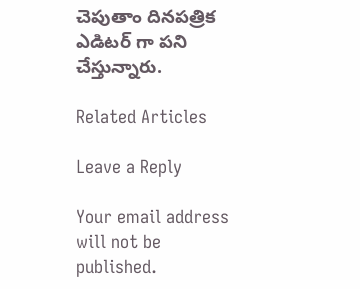చెపుతాం దినపత్రిక ఎడిటర్ గా పని చేస్తున్నారు.

Related Articles

Leave a Reply

Your email address will not be published.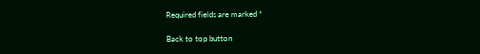Required fields are marked *

Back to top button